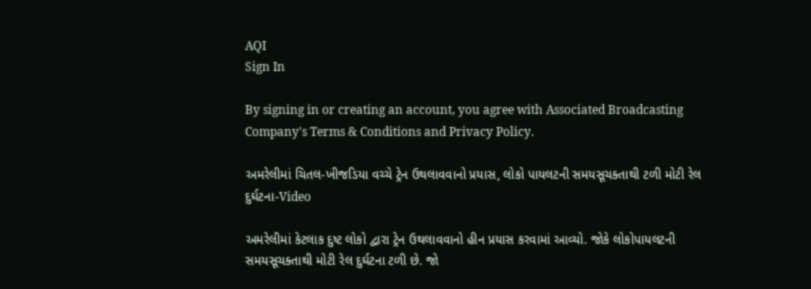AQI
Sign In

By signing in or creating an account, you agree with Associated Broadcasting Company's Terms & Conditions and Privacy Policy.

અમરેલીમાં ચિતલ-ખીજડિયા વચ્ચે ટ્રેન ઉથલાવવાનો પ્રયાસ, લોકો પાયલટની સમયસૂચક્તાથી ટળી મોટી રેલ દુર્ઘટના-Video

અમરેલીમાં કેટલાક દુષ્ટ લોકો દ્વારા ટ્રેન ઉથલાવવાનો હીન પ્રયાસ કરવામાં આવ્યો. જોકે લોકોપાયલટની સમયસૂચક્તાથી મોટી રેલ દુર્ઘટના ટળી છે. જો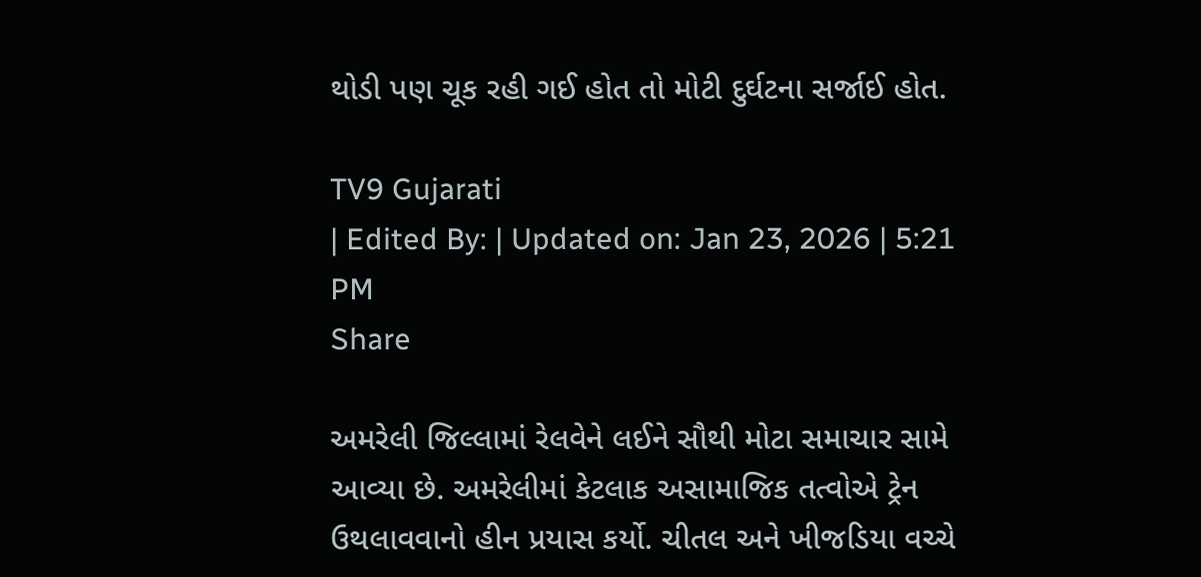થોડી પણ ચૂક રહી ગઈ હોત તો મોટી દુર્ઘટના સર્જાઈ હોત.

TV9 Gujarati
| Edited By: | Updated on: Jan 23, 2026 | 5:21 PM
Share

અમરેલી જિલ્લામાં રેલવેને લઈને સૌથી મોટા સમાચાર સામે આવ્યા છે. અમરેલીમાં કેટલાક અસામાજિક તત્વોએ ટ્રેન ઉથલાવવાનો હીન પ્રયાસ કર્યો. ચીતલ અને ખીજડિયા વચ્ચે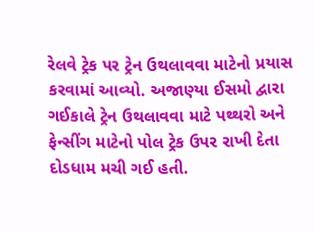રેલવે ટ્રેક પર ટ્રેન ઉથલાવવા માટેનો પ્રયાસ કરવામાં આવ્યો. અજાણ્યા ઈસમો દ્વારા ગઈકાલે ટ્રેન ઉથલાવવા માટે પથ્થરો અને ફેન્સીંગ માટેનો પોલ ટ્રેક ઉપર રાખી દેતા દોડધામ મચી ગઈ હતી.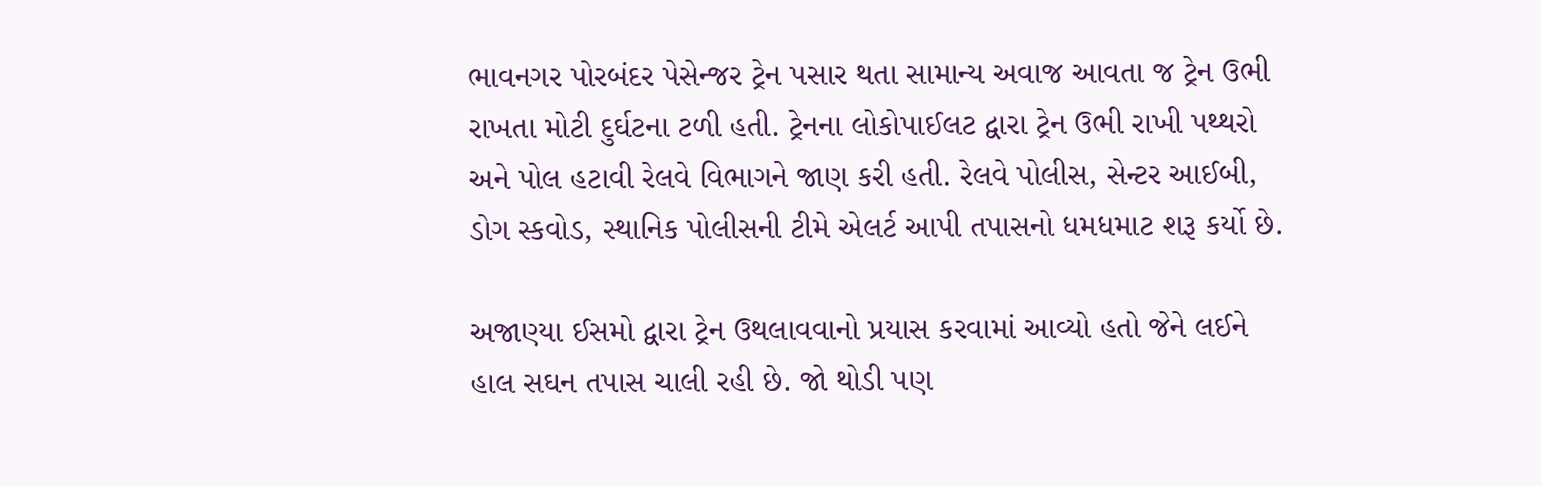ભાવનગર પોરબંદર પેસેન્જર ટ્રેન પસાર થતા સામાન્ય અવાજ આવતા જ ટ્રેન ઉભી રાખતા મોટી દુર્ઘટના ટળી હતી. ટ્રેનના લોકોપાઈલટ દ્વારા ટ્રેન ઉભી રાખી પથ્થરો અને પોલ હટાવી રેલવે વિભાગને જાણ કરી હતી. રેલવે પોલીસ, સેન્ટર આઈબી, ડોગ સ્કવોડ, સ્થાનિક પોલીસની ટીમે એલર્ટ આપી તપાસનો ધમધમાટ શરૂ કર્યો છે.

અજાણ્યા ઈસમો દ્વારા ટ્રેન ઉથલાવવાનો પ્રયાસ કરવામાં આવ્યો હતો જેને લઈને હાલ સઘન તપાસ ચાલી રહી છે. જો થોડી પણ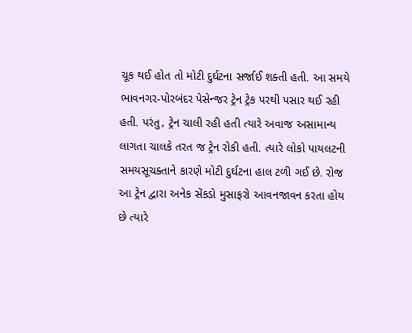ચૂક થઈ હોત તો મોટી દુર્ઘટના સર્જાઈ શક્તી હતી. આ સમયે ભાવનગર-પોરબંદર પેસેન્જર ટ્રેન ટ્રેક પરથી પસાર થઈ રહી હતી. પરંતુ, ટ્રેન ચાલી રહી હતી ત્યારે અવાજ અસામાન્ય લાગતા ચાલકે તરત જ ટ્રેન રોકી હતી. ત્યારે લોકો પાયલટની સમયસૂચક્તાને કારણે મોટી દુર્ઘટના હાલ ટળી ગઈ છે. રોજ આ ટ્રેન દ્વારા અનેક સેંકડો મુસાફરો આવનજાવન કરતા હોય છે ત્યારે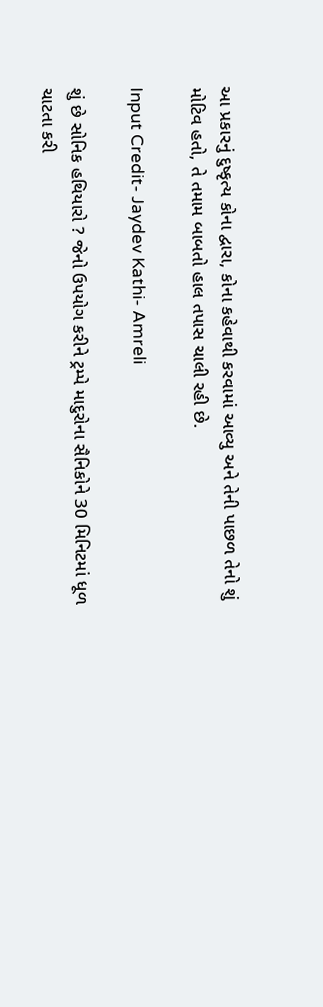આ પ્રકારનું દુષ્કૃત્ય કોના દ્વારા, કોના કહેવાથી કરવામાં આવ્યુ અને તેની પાછળ તેનો શું મોટિવ હતો, તે તમામ બાબતો હાલ તપાસ ચાલી રહી છે.

Input Credit- Jaydev Kathi- Amreli

શું છે સોનિક હથિયારો ? જેનો ઉપયોગ કરીને ટ્રમ્પે માદુરોના સૈનિકોને 30 મિનિટમાં ધૂળ ચાટતા કરી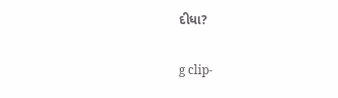દીધા?

g clip-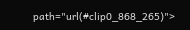path="url(#clip0_868_265)">